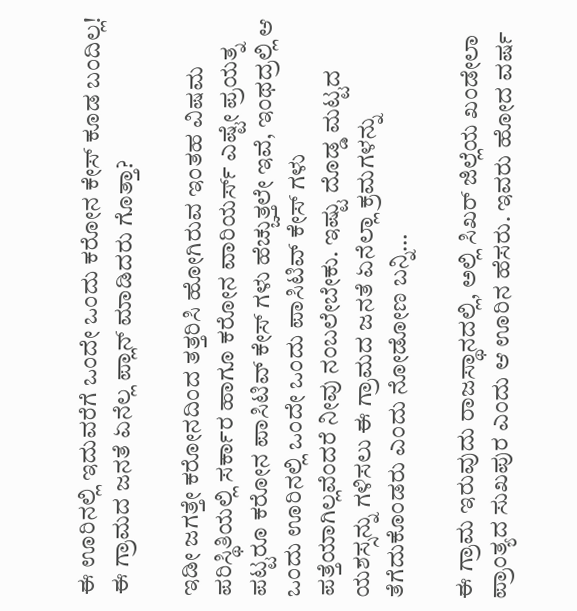ಈ ಊರಿನಲ್ಲಿ ಇದುವರೆಗೆ ಒಂದೇ ಒಂದು ಕರೋನ ಕೇಸ್ ಕೂಡ ಬಂದಿಲ್ಲ! ಈ ಗ್ರಾಮದ ಜನತೆ ಏನೆಲ್ಲ ಪ್ಲಾನ್ ಮಾಡಿದರು ಗೊತ್ತಾ?

ಇಡೀ ಜಗತ್ತೇ ಕರೋನದಿಂದ ತತ್ತರಿಸಿ ಹೋಗಿರುವ ಇಂತಹ ವಿಷಮ ಪರಿಸ್ಥಿತಿಯಲ್ಲಿ ಸರ್ಕಾರ ಹಾಗೂ ಕರೋನ ವಾರಿಯರ್ಸ್ ಎಷ್ಟೇ ಪ್ರಯತ್ನ ಪಟ್ಟರೂ ಕರೋನ ಪಾಸಿಟಿವ್ ಕೇಸ್ ಗಳು ಹೆಚ್ಚುತ್ತಲೇ ಇವೆ, ಇಂಥದ್ರಲ್ಲಿ ಆ ಒಂದು ಊರಿನಲ್ಲಿ ಒಂದೇ ಒಂದು ಪಾಸಿಟಿವ್ ಕೇಸ್ ಗಳು ಪತ್ತೆಯಾಗಿಲ್ಲವೆಂದರೆ ನೀವು ನಂಬಲೇಬೇಕು. ಇಷ್ಟು ದೊಡ್ಡ ಮಟ್ಟದ ಯಶಸ್ಸನ್ನು ಗಳಿಸಲು ಈ ಗ್ರಾಮದ ಜನತೆ ಏನೆಲ್ಲಾ ಕ್ರಮಗಳನ್ನು ತೆಗೆದುಕೊಂಡರು ಎಂದು ನೋಡೋಣ ಬನ್ನಿ…

ಈ ಗ್ರಾಮ ಇರುವುದು ರಾಜಸ್ಥಾನದಲ್ಲಿ, ಅಲ್ಲಿ ಸಿಖರ್ ಜಿಲ್ಲೆಯ ಖಂಡೇಲಾ ಪ್ರಾಂತ್ಯದ ಸುಖಪುರ ಎಂದು ಆ ಊರಿನ ಹೆಸರು. ಇವರು ಹೋದ ವರ್ಷ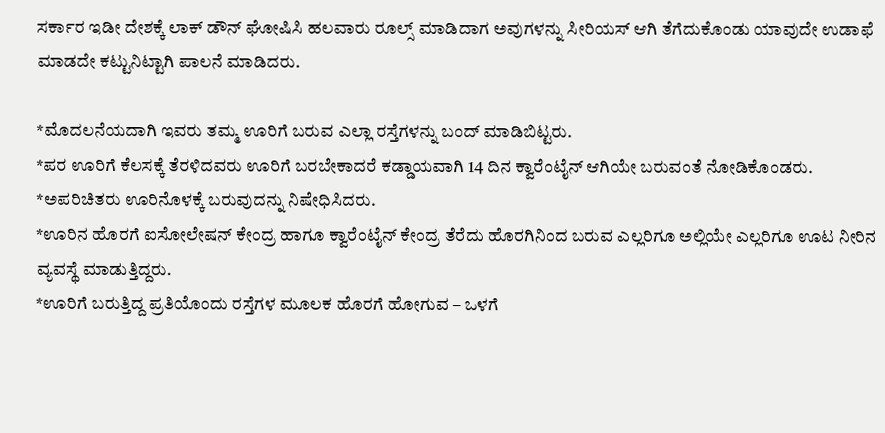ಸರ್ಕಾರ ಇಡೀ ದೇಶಕ್ಕೆ ಲಾಕ್ ಡೌನ್ ಘೋಷಿಸಿ ಹಲವಾರು ರೂಲ್ಸ್ ಮಾಡಿದಾಗ ಅವುಗಳನ್ನು ಸೀರಿಯಸ್ ಆಗಿ ತೆಗೆದುಕೊಂಡು ಯಾವುದೇ ಉಡಾಫೆ ಮಾಡದೇ ಕಟ್ಟುನಿಟ್ಟಾಗಿ ಪಾಲನೆ ಮಾಡಿದರು.

*ಮೊದಲನೆಯದಾಗಿ ಇವರು ತಮ್ಮ ಊರಿಗೆ ಬರುವ ಎಲ್ಲಾ ರಸ್ತೆಗಳನ್ನು ಬಂದ್ ಮಾಡಿಬಿಟ್ಟರು.
*ಪರ ಊರಿಗೆ ಕೆಲಸಕ್ಕೆ ತೆರಳಿದವರು ಊರಿಗೆ ಬರಬೇಕಾದರೆ ಕಡ್ಡಾಯವಾಗಿ 14 ದಿನ ಕ್ವಾರೆಂಟೈನ್ ಆಗಿಯೇ ಬರುವಂತೆ ನೋಡಿಕೊಂಡರು.
*ಅಪರಿಚಿತರು ಊರಿನೊಳಕ್ಕೆ ಬರುವುದನ್ನು ನಿಷೇಧಿಸಿದರು.
*ಊರಿನ ಹೊರಗೆ ಐಸೋಲೇಷನ್ ಕೇಂದ್ರ ಹಾಗೂ ಕ್ವಾರೆಂಟೈನ್ ಕೇಂದ್ರ ತೆರೆದು ಹೊರಗಿನಿಂದ ಬರುವ ಎಲ್ಲರಿಗೂ ಅಲ್ಲಿಯೇ ಎಲ್ಲರಿಗೂ ಊಟ ನೀರಿನ ವ್ಯವಸ್ಥೆ ಮಾಡುತ್ತಿದ್ದರು.
*ಊರಿಗೆ ಬರುತ್ತಿದ್ದ ಪ್ರತಿಯೊಂದು ರಸ್ತೆಗಳ ಮೂಲಕ ಹೊರಗೆ ಹೋಗುವ – ಒಳಗೆ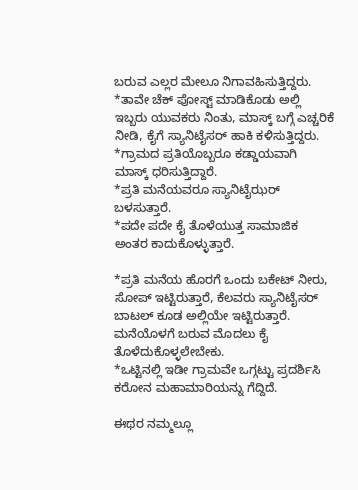ಬರುವ ಎಲ್ಲರ ಮೇಲೂ ನಿಗಾವಹಿಸುತ್ತಿದ್ದರು.
*ತಾವೇ ಚೆಕ್ ಪೋಸ್ಟ್ ಮಾಡಿಕೊಡು ಅಲ್ಲಿ ಇಬ್ಬರು ಯುವಕರು ನಿಂತು, ಮಾಸ್ಕ್ ಬಗ್ಗೆ ಎಚ್ಚರಿಕೆ ನೀಡಿ, ಕೈಗೆ ಸ್ಯಾನಿಟೈಸರ್ ಹಾಕಿ ಕಳಿಸುತ್ತಿದ್ದರು.
*ಗ್ರಾಮದ ಪ್ರತಿಯೊಬ್ಬರೂ ಕಡ್ಡಾಯವಾಗಿ ಮಾಸ್ಕ್ ಧರಿಸುತ್ತಿದ್ದಾರೆ.
*ಪ್ರತಿ ಮನೆಯವರೂ ಸ್ಯಾನಿಟೈಝರ್ ಬಳಸುತ್ತಾರೆ.
*ಪದೇ ಪದೇ ಕೈ ತೊಳೆಯುತ್ತ ಸಾಮಾಜಿಕ ಅಂತರ ಕಾದುಕೊಳ್ಳುತ್ತಾರೆ.

*ಪ್ರತಿ ಮನೆಯ ಹೊರಗೆ ಒಂದು ಬಕೇಟ್ ನೀರು, ಸೋಪ್ ಇಟ್ಟಿರುತ್ತಾರೆ, ಕೆಲವರು ಸ್ಯಾನಿಟೈಸರ್ ಬಾಟಲ್ ಕೂಡ ಅಲ್ಲಿಯೇ ಇಟ್ಟಿರುತ್ತಾರೆ. ಮನೆಯೊಳಗೆ ಬರುವ ಮೊದಲು ಕೈ ತೊಳೆದುಕೊಳ್ಳಲೇಬೇಕು.
*ಒಟ್ಟಿನಲ್ಲಿ ಇಡೀ ಗ್ರಾಮವೇ ಒಗ್ಗಟ್ಟು ಪ್ರದರ್ಶಿಸಿ ಕರೋನ ಮಹಾಮಾರಿಯನ್ನು ಗೆದ್ದಿದೆ.

ಈಥರ ನಮ್ಮಲ್ಲೂ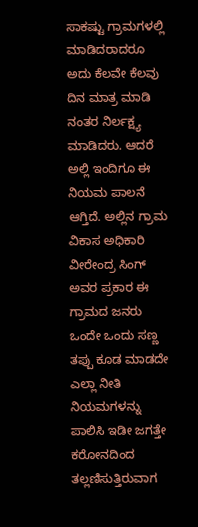ಸಾಕಷ್ಟು ಗ್ರಾಮಗಳಲ್ಲಿ ಮಾಡಿದರಾದರೂ ಅದು ಕೆಲವೇ ಕೆಲವು ದಿನ ಮಾತ್ರ ಮಾಡಿ ನಂತರ ನಿರ್ಲಕ್ಷ್ಯ ಮಾಡಿದರು. ಆದರೆ ಅಲ್ಲಿ ಇಂದಿಗೂ ಈ ನಿಯಮ ಪಾಲನೆ ಆಗ್ತಿದೆ. ಅಲ್ಲಿನ ಗ್ರಾಮ ವಿಕಾಸ ಅಧಿಕಾರಿ ವೀರೇಂದ್ರ ಸಿಂಗ್ ಅವರ ಪ್ರಕಾರ ಈ ಗ್ರಾಮದ ಜನರು ಒಂದೇ ಒಂದು ಸಣ್ಣ ತಪ್ಪು ಕೂಡ ಮಾಡದೇ ಎಲ್ಲಾ ನೀತಿ ನಿಯಮಗಳನ್ನು ಪಾಲಿಸಿ ಇಡೀ ಜಗತ್ತೇ ಕರೋನದಿಂದ ತಲ್ಲಣಿಸುತ್ತಿರುವಾಗ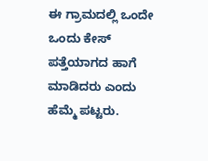ಈ ಗ್ರಾಮದಲ್ಲಿ ಒಂದೇ ಒಂದು ಕೇಸ್ ಪತ್ತೆಯಾಗದ ಹಾಗೆ ಮಾಡಿದರು ಎಂದು ಹೆಮ್ಮೆ ಪಟ್ಟರು.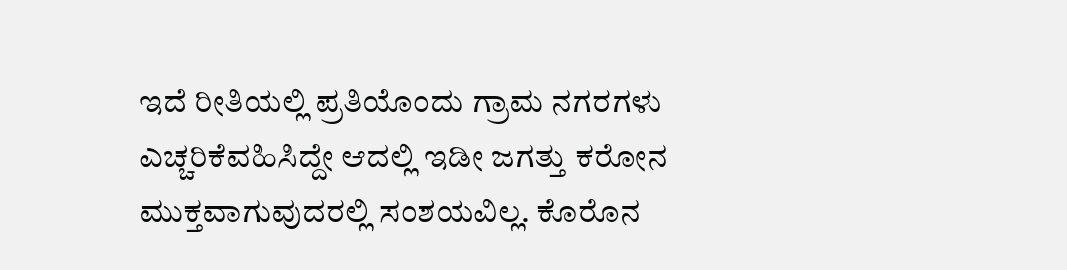ಇದೆ ರೀತಿಯಲ್ಲಿ ಪ್ರತಿಯೊಂದು ಗ್ರಾಮ ನಗರಗಳು ಎಚ್ಚರಿಕೆವಹಿಸಿದ್ದೇ ಆದಲ್ಲಿ ಇಡೀ ಜಗತ್ತು ಕರೋನ ಮುಕ್ತವಾಗುವುದರಲ್ಲಿ ಸಂಶಯವಿಲ್ಲ. ಕೊರೊನ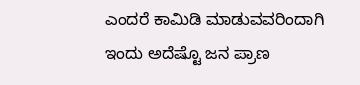ಎಂದರೆ ಕಾಮಿಡಿ ಮಾಡುವವರಿಂದಾಗಿ ಇಂದು ಅದೆಷ್ಟೊ ಜನ ಪ್ರಾಣ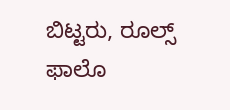ಬಿಟ್ಟರು, ರೂಲ್ಸ್ ಫಾಲೊ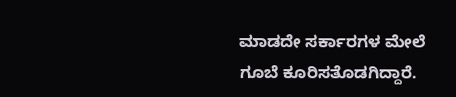ಮಾಡದೇ ಸರ್ಕಾರಗಳ ಮೇಲೆ ಗೂಬೆ ಕೂರಿಸತೊಡಗಿದ್ದಾರೆ.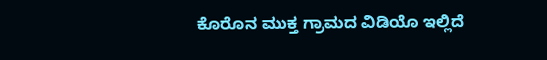ಕೊರೊನ ಮುಕ್ತ ಗ್ರಾಮದ ವಿಡಿಯೊ ಇಲ್ಲಿದೆ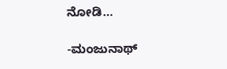ನೋಡಿ…

-ಮಂಜುನಾಥ್